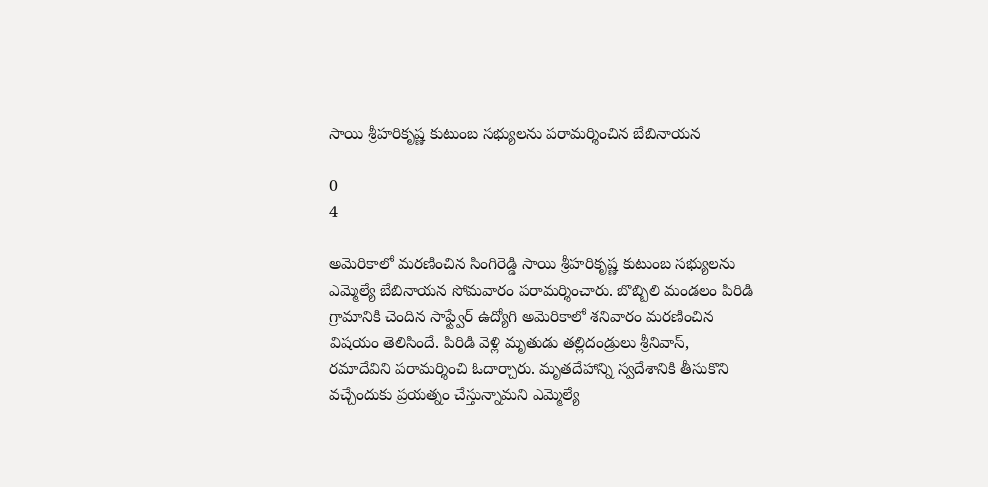సాయి శ్రీహరికృష్ణ కుటుంబ సభ్యులను పరామర్శించిన బేబినాయన

0
4

అమెరికాలో మరణించిన సింగిరెడ్డి సాయి శ్రీహరికృష్ణ కుటుంబ సభ్యులను ఎమ్మెల్యే బేబినాయన సోమవారం పరామర్శించారు. బొబ్బిలి మండలం పిరిడి గ్రామానికి చెందిన సాఫ్ట్వేర్ ఉద్యోగి అమెరికాలో శనివారం మరణించిన విషయం తెలిసిందే. పిరిడి వెళ్లి మృతుడు తల్లిదండ్రులు శ్రీనివాస్, రమాదేవిని పరామర్శించి ఓదార్చారు. మృతదేహాన్ని స్వదేశానికి తీసుకొని వచ్చేందుకు ప్రయత్నం చేస్తున్నామని ఎమ్మెల్యే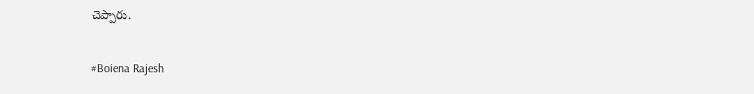చెప్పారు.

#Boiena Rajesh